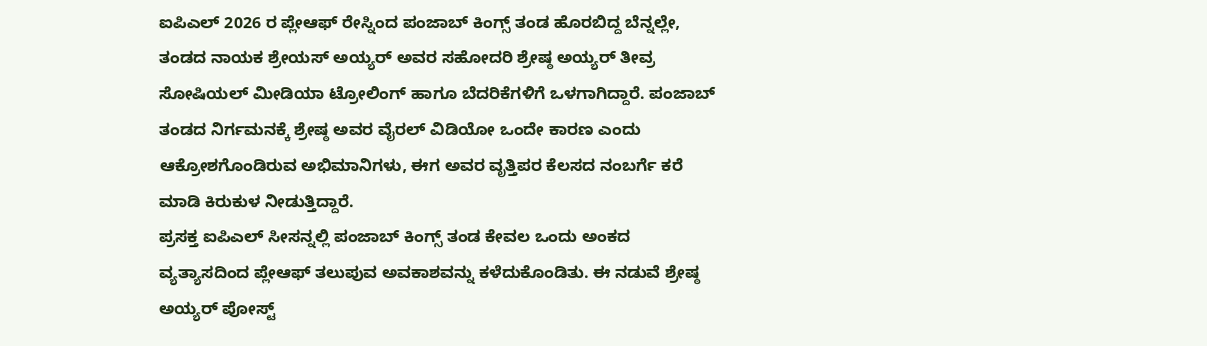ಐಪಿಎಲ್ 2026 ರ ಪ್ಲೇಆಫ್ ರೇಸ್ನಿಂದ ಪಂಜಾಬ್ ಕಿಂಗ್ಸ್ ತಂಡ ಹೊರಬಿದ್ದ ಬೆನ್ನಲ್ಲೇ, ತಂಡದ ನಾಯಕ ಶ್ರೇಯಸ್ ಅಯ್ಯರ್ ಅವರ ಸಹೋದರಿ ಶ್ರೇಷ್ಠ ಅಯ್ಯರ್ ತೀವ್ರ ಸೋಷಿಯಲ್ ಮೀಡಿಯಾ ಟ್ರೋಲಿಂಗ್ ಹಾಗೂ ಬೆದರಿಕೆಗಳಿಗೆ ಒಳಗಾಗಿದ್ದಾರೆ. ಪಂಜಾಬ್ ತಂಡದ ನಿರ್ಗಮನಕ್ಕೆ ಶ್ರೇಷ್ಠ ಅವರ ವೈರಲ್ ವಿಡಿಯೋ ಒಂದೇ ಕಾರಣ ಎಂದು ಆಕ್ರೋಶಗೊಂಡಿರುವ ಅಭಿಮಾನಿಗಳು, ಈಗ ಅವರ ವೃತ್ತಿಪರ ಕೆಲಸದ ನಂಬರ್ಗೆ ಕರೆ ಮಾಡಿ ಕಿರುಕುಳ ನೀಡುತ್ತಿದ್ದಾರೆ.
ಪ್ರಸಕ್ತ ಐಪಿಎಲ್ ಸೀಸನ್ನಲ್ಲಿ ಪಂಜಾಬ್ ಕಿಂಗ್ಸ್ ತಂಡ ಕೇವಲ ಒಂದು ಅಂಕದ ವ್ಯತ್ಯಾಸದಿಂದ ಪ್ಲೇಆಫ್ ತಲುಪುವ ಅವಕಾಶವನ್ನು ಕಳೆದುಕೊಂಡಿತು. ಈ ನಡುವೆ ಶ್ರೇಷ್ಠ ಅಯ್ಯರ್ ಪೋಸ್ಟ್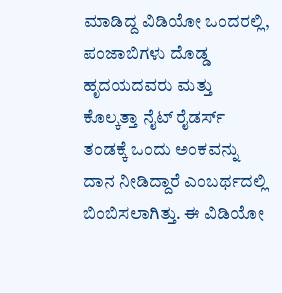ಮಾಡಿದ್ದ ವಿಡಿಯೋ ಒಂದರಲ್ಲಿ, ಪಂಜಾಬಿಗಳು ದೊಡ್ಡ ಹೃದಯದವರು ಮತ್ತು ಕೊಲ್ಕತ್ತಾ ನೈಟ್ ರೈಡರ್ಸ್ ತಂಡಕ್ಕೆ ಒಂದು ಅಂಕವನ್ನು ದಾನ ನೀಡಿದ್ದಾರೆ ಎಂಬರ್ಥದಲ್ಲಿ ಬಿಂಬಿಸಲಾಗಿತ್ತು. ಈ ವಿಡಿಯೋ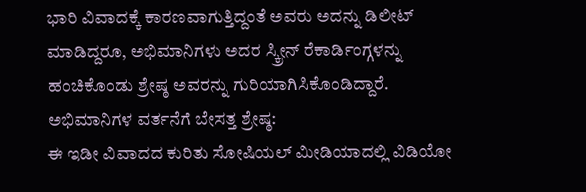ಭಾರಿ ವಿವಾದಕ್ಕೆ ಕಾರಣವಾಗುತ್ತಿದ್ದಂತೆ ಅವರು ಅದನ್ನು ಡಿಲೀಟ್ ಮಾಡಿದ್ದರೂ, ಅಭಿಮಾನಿಗಳು ಅದರ ಸ್ಕ್ರೀನ್ ರೆಕಾರ್ಡಿಂಗ್ಗಳನ್ನು ಹಂಚಿಕೊಂಡು ಶ್ರೇಷ್ಠ ಅವರನ್ನು ಗುರಿಯಾಗಿಸಿಕೊಂಡಿದ್ದಾರೆ.
ಅಭಿಮಾನಿಗಳ ವರ್ತನೆಗೆ ಬೇಸತ್ತ ಶ್ರೇಷ್ಠ:
ಈ ಇಡೀ ವಿವಾದದ ಕುರಿತು ಸೋಷಿಯಲ್ ಮೀಡಿಯಾದಲ್ಲಿ ವಿಡಿಯೋ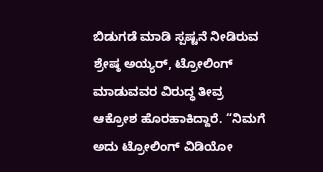ಬಿಡುಗಡೆ ಮಾಡಿ ಸ್ಪಷ್ಟನೆ ನೀಡಿರುವ ಶ್ರೇಷ್ಠ ಅಯ್ಯರ್, ಟ್ರೋಲಿಂಗ್ ಮಾಡುವವರ ವಿರುದ್ಧ ತೀವ್ರ ಆಕ್ರೋಶ ಹೊರಹಾಕಿದ್ದಾರೆ. “ನಿಮಗೆ ಅದು ಟ್ರೋಲಿಂಗ್ ವಿಡಿಯೋ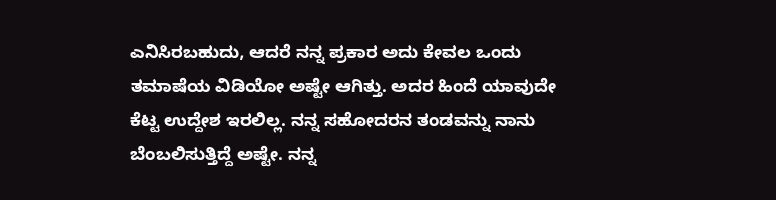ಎನಿಸಿರಬಹುದು, ಆದರೆ ನನ್ನ ಪ್ರಕಾರ ಅದು ಕೇವಲ ಒಂದು ತಮಾಷೆಯ ವಿಡಿಯೋ ಅಷ್ಟೇ ಆಗಿತ್ತು. ಅದರ ಹಿಂದೆ ಯಾವುದೇ ಕೆಟ್ಟ ಉದ್ದೇಶ ಇರಲಿಲ್ಲ. ನನ್ನ ಸಹೋದರನ ತಂಡವನ್ನು ನಾನು ಬೆಂಬಲಿಸುತ್ತಿದ್ದೆ ಅಷ್ಟೇ. ನನ್ನ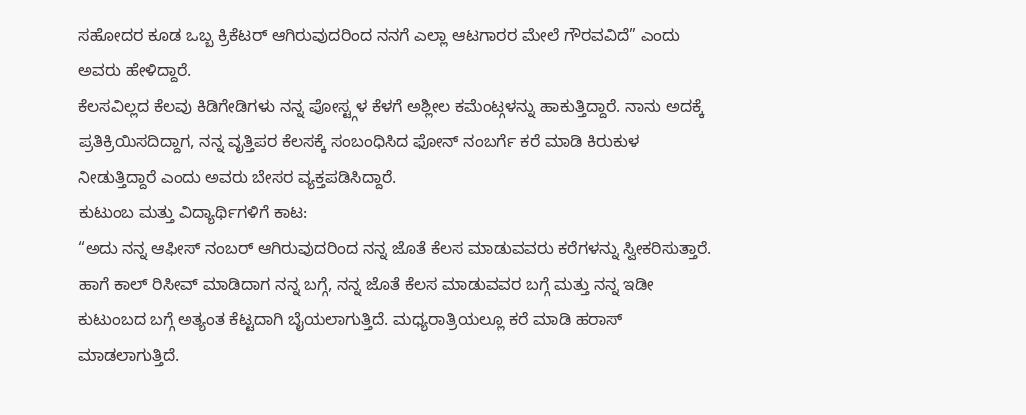ಸಹೋದರ ಕೂಡ ಒಬ್ಬ ಕ್ರಿಕೆಟರ್ ಆಗಿರುವುದರಿಂದ ನನಗೆ ಎಲ್ಲಾ ಆಟಗಾರರ ಮೇಲೆ ಗೌರವವಿದೆ” ಎಂದು ಅವರು ಹೇಳಿದ್ದಾರೆ.
ಕೆಲಸವಿಲ್ಲದ ಕೆಲವು ಕಿಡಿಗೇಡಿಗಳು ನನ್ನ ಪೋಸ್ಟ್ಗಳ ಕೆಳಗೆ ಅಶ್ಲೀಲ ಕಮೆಂಟ್ಗಳನ್ನು ಹಾಕುತ್ತಿದ್ದಾರೆ. ನಾನು ಅದಕ್ಕೆ ಪ್ರತಿಕ್ರಿಯಿಸದಿದ್ದಾಗ, ನನ್ನ ವೃತ್ತಿಪರ ಕೆಲಸಕ್ಕೆ ಸಂಬಂಧಿಸಿದ ಫೋನ್ ನಂಬರ್ಗೆ ಕರೆ ಮಾಡಿ ಕಿರುಕುಳ ನೀಡುತ್ತಿದ್ದಾರೆ ಎಂದು ಅವರು ಬೇಸರ ವ್ಯಕ್ತಪಡಿಸಿದ್ದಾರೆ.
ಕುಟುಂಬ ಮತ್ತು ವಿದ್ಯಾರ್ಥಿಗಳಿಗೆ ಕಾಟ:
“ಅದು ನನ್ನ ಆಫೀಸ್ ನಂಬರ್ ಆಗಿರುವುದರಿಂದ ನನ್ನ ಜೊತೆ ಕೆಲಸ ಮಾಡುವವರು ಕರೆಗಳನ್ನು ಸ್ವೀಕರಿಸುತ್ತಾರೆ. ಹಾಗೆ ಕಾಲ್ ರಿಸೀವ್ ಮಾಡಿದಾಗ ನನ್ನ ಬಗ್ಗೆ, ನನ್ನ ಜೊತೆ ಕೆಲಸ ಮಾಡುವವರ ಬಗ್ಗೆ ಮತ್ತು ನನ್ನ ಇಡೀ ಕುಟುಂಬದ ಬಗ್ಗೆ ಅತ್ಯಂತ ಕೆಟ್ಟದಾಗಿ ಬೈಯಲಾಗುತ್ತಿದೆ. ಮಧ್ಯರಾತ್ರಿಯಲ್ಲೂ ಕರೆ ಮಾಡಿ ಹರಾಸ್ ಮಾಡಲಾಗುತ್ತಿದೆ.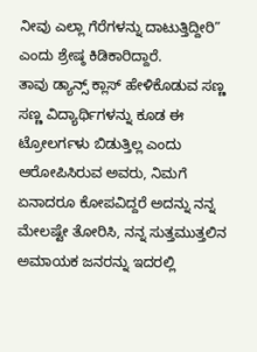ನೀವು ಎಲ್ಲಾ ಗೆರೆಗಳನ್ನು ದಾಟುತ್ತಿದ್ದೀರಿ” ಎಂದು ಶ್ರೇಷ್ಠ ಕಿಡಿಕಾರಿದ್ದಾರೆ.
ತಾವು ಡ್ಯಾನ್ಸ್ ಕ್ಲಾಸ್ ಹೇಳಿಕೊಡುವ ಸಣ್ಣ ಸಣ್ಣ ವಿದ್ಯಾರ್ಥಿಗಳನ್ನು ಕೂಡ ಈ ಟ್ರೋಲರ್ಗಳು ಬಿಡುತ್ತಿಲ್ಲ ಎಂದು ಆರೋಪಿಸಿರುವ ಅವರು, ನಿಮಗೆ ಏನಾದರೂ ಕೋಪವಿದ್ದರೆ ಅದನ್ನು ನನ್ನ ಮೇಲಷ್ಟೇ ತೋರಿಸಿ, ನನ್ನ ಸುತ್ತಮುತ್ತಲಿನ ಅಮಾಯಕ ಜನರನ್ನು ಇದರಲ್ಲಿ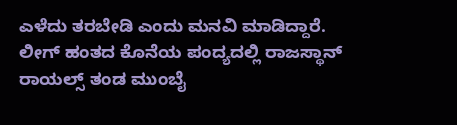ಎಳೆದು ತರಬೇಡಿ ಎಂದು ಮನವಿ ಮಾಡಿದ್ದಾರೆ. ಲೀಗ್ ಹಂತದ ಕೊನೆಯ ಪಂದ್ಯದಲ್ಲಿ ರಾಜಸ್ಥಾನ್ ರಾಯಲ್ಸ್ ತಂಡ ಮುಂಬೈ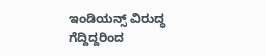ಇಂಡಿಯನ್ಸ್ ವಿರುದ್ಧ ಗೆದ್ದಿದ್ದರಿಂದ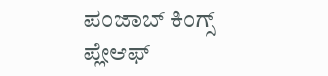ಪಂಜಾಬ್ ಕಿಂಗ್ಸ್ ಪ್ಲೇಆಫ್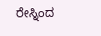ರೇಸ್ನಿಂದ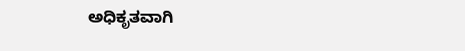ಅಧಿಕೃತವಾಗಿ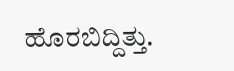ಹೊರಬಿದ್ದಿತ್ತು.